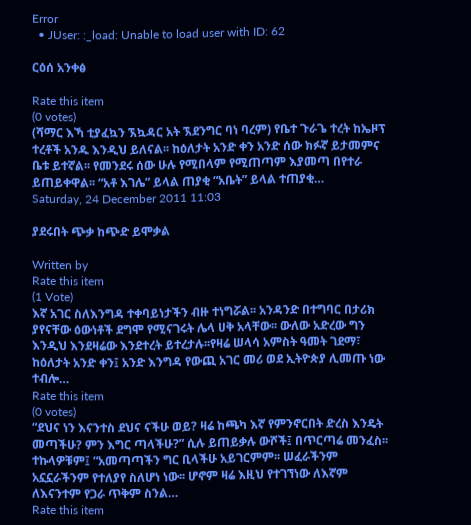Error
  • JUser: :_load: Unable to load user with ID: 62

ርዕሰ አንቀፅ

Rate this item
(0 votes)
(ሻማር እኻ ቲያፈኳን ኧኳዳር አት ኧደንግር ባነ ባረም) የቤተ ጉራጌ ተረት ከኤዞፕ ተረቶች አንዱ እንዲህ ይለናል፡፡ ከዕለታት አንድ ቀን አንድ ሰው ክፉኛ ይታመምና ቤቱ ይተኛል፡፡ የመንደሩ ሰው ሁሉ የሚበላም የሚጠጣም እያመጣ በየተራ ይጠይቀዋል፡፡ “አቶ እገሌ” ይላል ጠያቂ “አቤት” ይላል ተጠያቂ…
Saturday, 24 December 2011 11:03

ያደሩበት ጭቃ ከጭድ ይሞቃል

Written by
Rate this item
(1 Vote)
እኛ አገር ስለእንግዳ ተቀባይነታችን ብዙ ተነግሯል፡፡ አንዳንድ በተግባር በታሪክ ያየናቸው ዕውነቶች ደግሞ የሚናገሩት ሌላ ሀቅ አላቸው፡፡ ውለው አድረው ግን እንዲህ እንደዛሬው እንደተረት ይተረታሉ፡፡የዛሬ ሠላሳ አምስት ዓመት ገደማ፣ ከዕለታት አንድ ቀን፤ አንድ እንግዳ የውጪ አገር መሪ ወደ ኢትዮጵያ ሊመጡ ነው ተብሎ…
Rate this item
(0 votes)
“ደህና ነን እናንተስ ደህና ናችሁ ወይ? ዛሬ ከጫካ እኛ የምንኖርበት ድረስ እንዴት መጣችሁ? ምን እግር ጣላችሁ?” ሲሉ ይጠይቃሉ ውሾች፤ በጥርጣሬ መንፈስ፡፡ ተኩላዎቹም፤ “አመጣጣችን ግር ቢላችሁ አይገርምም፡፡ ሠፈራችንም አኗኗራችንም የተለያየ ስለሆነ ነው፡፡ ሆኖም ዛሬ እዚህ የተገኘነው ለእኛም ለእናንተም የጋራ ጥቅም ስንል…
Rate this item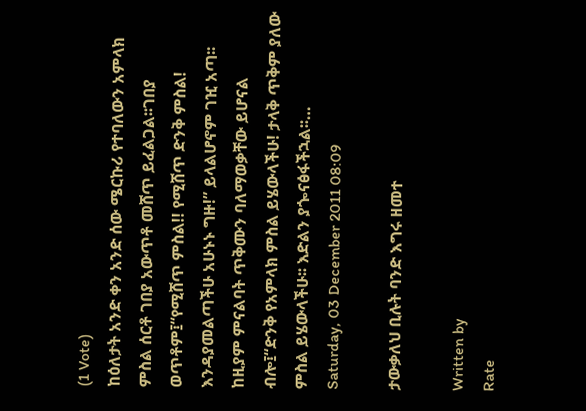(1 Vote)
ከዕለታት አንድ ቀን አንድ ሰው ሜርኩሪ የተባለውን አምላክ ምስል ሰርቶ ገበያ አውጥቶ መሸጥ ይፈልጋል፡፡ገበያ ወጥቶም፤“የሚሸጥ ምስል!! የሚሸጥ ድንቅ ምስል! እንዳያመልጣችሁ አሁኑኑ ግዙ!” ይላልሆኖም ገዢ አጣ፡፡ከዚያም ምናልባት ጥቅሙን ባለማወቃቸው ይሆናል ብሎ፤“ድንቅ የአምላክ ምስል ይሄውላችሁ! ታላቅ ጥቅም ያለው ምስል ይሄውላችሁ፡፡ እድልን ያጐናፅፋችኋል፡፡…
Saturday, 03 December 2011 08:09

ታውቃለህ ቢሉት ባንድ እግሩ ዘመተ

Written by
Rate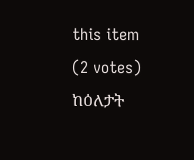this item
(2 votes)
ከዕለታት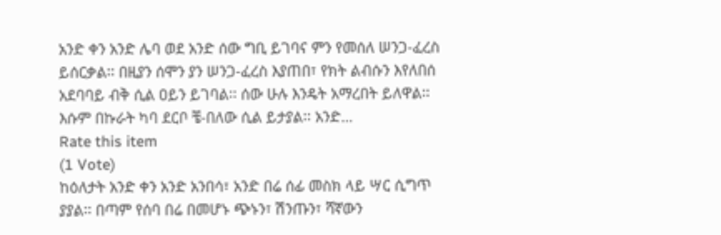አንድ ቀን አንድ ሌባ ወደ አንድ ሰው ግቢ ይገባና ምን የመሰለ ሠንጋ-ፈረስ ይሰርቃል፡፡ በዚያን ሰሞን ያን ሠንጋ-ፈረስ እያጠበ፣ የክት ልብሱን እየለበሰ አደባባይ ብቅ ሲል ዐይን ይገባል፡፡ ሰው ሁሉ እንዴት አማረበት ይለዋል፡፡ እሱም በኩራት ካባ ደርቦ ቼ-በለው ሲል ይታያል፡፡ አንድ…
Rate this item
(1 Vote)
ከዕለታት አንድ ቀን አንድ አንበሳ፣ አንድ በሬ ሰፊ መስክ ላይ ሣር ሲግጥ ያያል፡፡ በጣም የሰባ በሬ በመሆኑ ጭኑን፣ ሽንጡን፣ ሻኛውን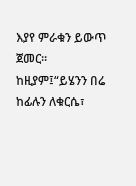እያየ ምራቁን ይውጥ ጀመር፡፡ ከዚያም፤“ይሄንን በሬ ከፊሉን ለቁርሴ፣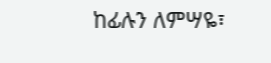ከፊሉን ለምሣዬ፣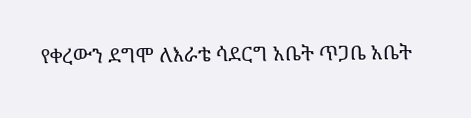የቀረውን ደግሞ ለእራቴ ሳደርግ አቤት ጥጋቤ አቤት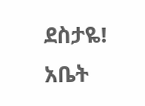ደስታዬ! አቤት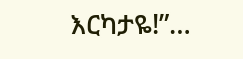እርካታዬ!”…